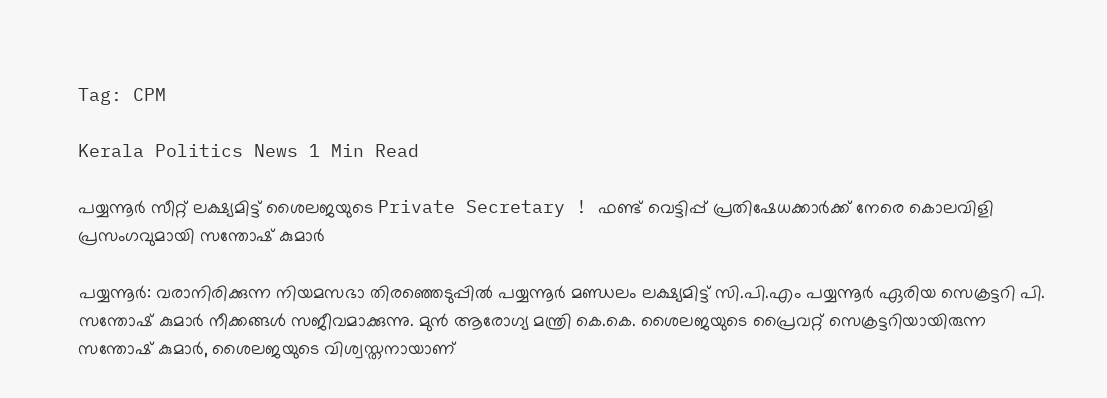Tag: CPM

Kerala Politics News 1 Min Read

പയ്യന്നൂർ സീറ്റ് ലക്ഷ്യമിട്ട് ശൈലജയുടെ Private Secretary ! ഫണ്ട് വെട്ടിപ്പ് പ്രതിഷേധക്കാർക്ക് നേരെ കൊലവിളി പ്രസംഗവുമായി സന്തോഷ് കുമാർ

പയ്യന്നൂർ: വരാനിരിക്കുന്ന നിയമസഭാ തിരഞ്ഞെടുപ്പിൽ പയ്യന്നൂർ മണ്ഡലം ലക്ഷ്യമിട്ട് സി.പി.എം പയ്യന്നൂർ ഏരിയ സെക്രട്ടറി പി. സന്തോഷ് കുമാർ നീക്കങ്ങൾ സജീവമാക്കുന്നു. മുൻ ആരോഗ്യ മന്ത്രി കെ.കെ. ശൈലജയുടെ പ്രൈവറ്റ് സെക്രട്ടറിയായിരുന്ന സന്തോഷ് കുമാർ, ശൈലജയുടെ വിശ്വസ്തനായാണ്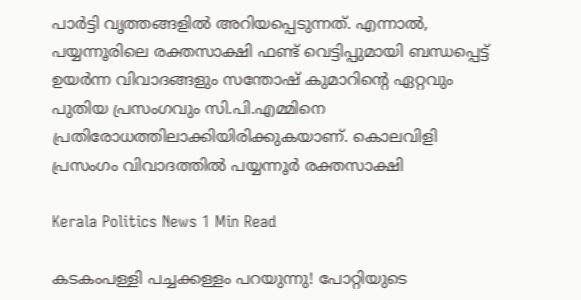പാർട്ടി വൃത്തങ്ങളിൽ അറിയപ്പെടുന്നത്. എന്നാൽ, പയ്യന്നൂരിലെ രക്തസാക്ഷി ഫണ്ട് വെട്ടിപ്പുമായി ബന്ധപ്പെട്ട് ഉയർന്ന വിവാദങ്ങളും സന്തോഷ് കുമാറിന്റെ ഏറ്റവും പുതിയ പ്രസംഗവും സി.പി.എമ്മിനെ പ്രതിരോധത്തിലാക്കിയിരിക്കുകയാണ്. കൊലവിളി പ്രസംഗം വിവാദത്തിൽ പയ്യന്നൂർ രക്തസാക്ഷി

Kerala Politics News 1 Min Read

കടകംപള്ളി പച്ചക്കള്ളം പറയുന്നു! പോറ്റിയുടെ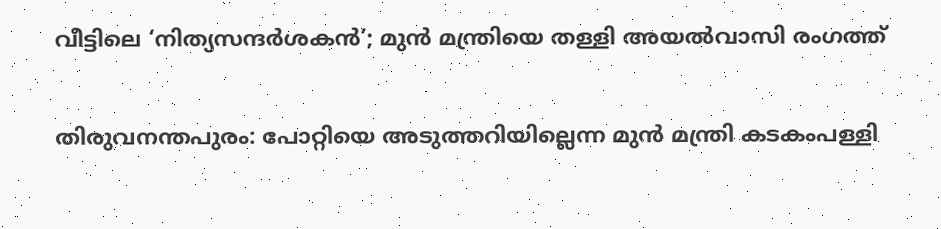വീട്ടിലെ ‘നിത്യസന്ദർശകൻ’; മുൻ മന്ത്രിയെ തള്ളി അയൽവാസി രംഗത്ത്

തിരുവനന്തപുരം: പോറ്റിയെ അടുത്തറിയില്ലെന്ന മുൻ മന്ത്രി കടകംപള്ളി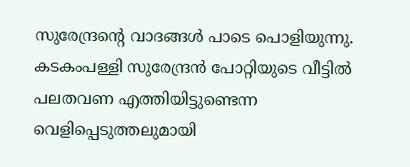സുരേന്ദ്രന്റെ വാദങ്ങൾ പാടെ പൊളിയുന്നു. കടകംപള്ളി സുരേന്ദ്രൻ പോറ്റിയുടെ വീട്ടിൽ പലതവണ എത്തിയിട്ടുണ്ടെന്ന വെളിപ്പെടുത്തലുമായി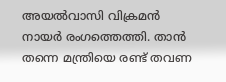അയൽവാസി വിക്രമൻ നായർ രംഗത്തെത്തി. താൻ തന്നെ മന്ത്രിയെ രണ്ട് തവണ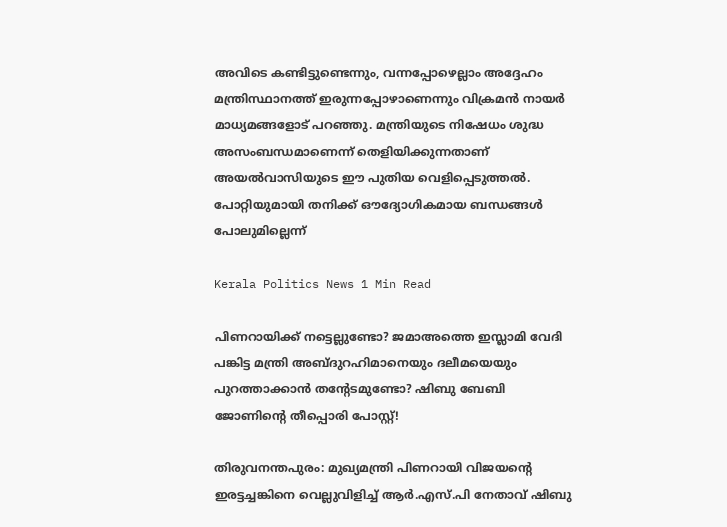അവിടെ കണ്ടിട്ടുണ്ടെന്നും, വന്നപ്പോഴെല്ലാം അദ്ദേഹം മന്ത്രിസ്ഥാനത്ത് ഇരുന്നപ്പോഴാണെന്നും വിക്രമൻ നായർ മാധ്യമങ്ങളോട് പറഞ്ഞു. മന്ത്രിയുടെ നിഷേധം ശുദ്ധ അസംബന്ധമാണെന്ന് തെളിയിക്കുന്നതാണ് അയൽവാസിയുടെ ഈ പുതിയ വെളിപ്പെടുത്തൽ. പോറ്റിയുമായി തനിക്ക് ഔദ്യോഗികമായ ബന്ധങ്ങൾ പോലുമില്ലെന്ന്

Kerala Politics News 1 Min Read

പിണറായിക്ക് നട്ടെല്ലുണ്ടോ? ജമാഅത്തെ ഇസ്ലാമി വേദി പങ്കിട്ട മന്ത്രി അബ്ദുറഹിമാനെയും ദലീമയെയും പുറത്താക്കാൻ തന്റേടമുണ്ടോ? ഷിബു ബേബി ജോണിന്റെ തീപ്പൊരി പോസ്റ്റ്!

തിരുവനന്തപുരം: മുഖ്യമന്ത്രി പിണറായി വിജയന്റെ ഇരട്ടച്ചങ്കിനെ വെല്ലുവിളിച്ച് ആർ.എസ്.പി നേതാവ് ഷിബു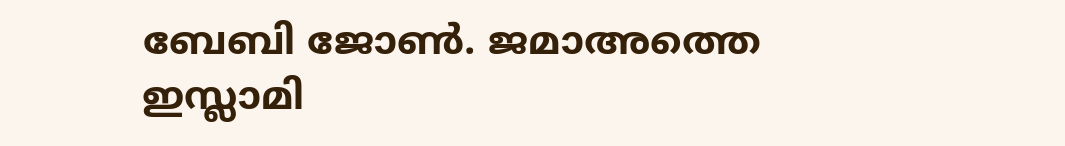ബേബി ജോൺ. ജമാഅത്തെ ഇസ്ലാമി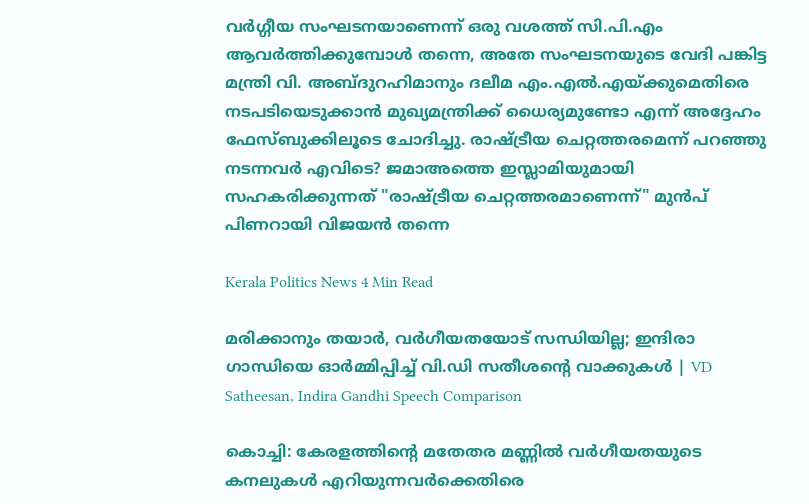വർഗ്ഗീയ സംഘടനയാണെന്ന് ഒരു വശത്ത് സി.പി.എം ആവർത്തിക്കുമ്പോൾ തന്നെ, അതേ സംഘടനയുടെ വേദി പങ്കിട്ട മന്ത്രി വി. അബ്ദുറഹിമാനും ദലീമ എം.എൽ.എയ്ക്കുമെതിരെ നടപടിയെടുക്കാൻ മുഖ്യമന്ത്രിക്ക് ധൈര്യമുണ്ടോ എന്ന് അദ്ദേഹം ഫേസ്ബുക്കിലൂടെ ചോദിച്ചു. രാഷ്ട്രീയ ചെറ്റത്തരമെന്ന് പറഞ്ഞു നടന്നവർ എവിടെ? ജമാഅത്തെ ഇസ്ലാമിയുമായി സഹകരിക്കുന്നത് "രാഷ്ട്രീയ ചെറ്റത്തരമാണെന്ന്" മുൻപ് പിണറായി വിജയൻ തന്നെ

Kerala Politics News 4 Min Read

മരിക്കാനും തയാർ, വർഗീയതയോട് സന്ധിയില്ല; ഇന്ദിരാ ഗാന്ധിയെ ഓർമ്മിപ്പിച്ച് വി.ഡി സതീശന്റെ വാക്കുകൾ | VD Satheesan, Indira Gandhi Speech Comparison

കൊച്ചി: കേരളത്തിന്റെ മതേതര മണ്ണിൽ വർഗീയതയുടെ കനലുകൾ എറിയുന്നവർക്കെതിരെ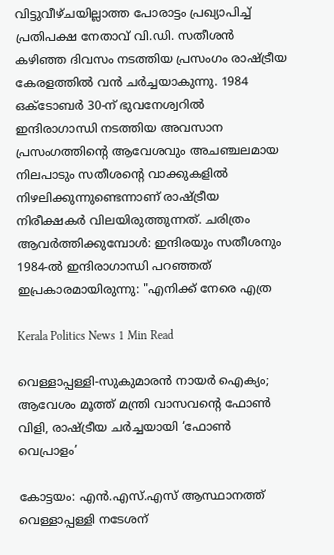വിട്ടുവീഴ്ചയില്ലാത്ത പോരാട്ടം പ്രഖ്യാപിച്ച് പ്രതിപക്ഷ നേതാവ് വി.ഡി. സതീശൻ കഴിഞ്ഞ ദിവസം നടത്തിയ പ്രസംഗം രാഷ്ട്രീയ കേരളത്തിൽ വൻ ചർച്ചയാകുന്നു. 1984 ഒക്‌ടോബർ 30-ന് ഭുവനേശ്വറിൽ ഇന്ദിരാഗാന്ധി നടത്തിയ അവസാന പ്രസംഗത്തിന്റെ ആവേശവും അചഞ്ചലമായ നിലപാടും സതീശന്റെ വാക്കുകളിൽ നിഴലിക്കുന്നുണ്ടെന്നാണ് രാഷ്ട്രീയ നിരീക്ഷകർ വിലയിരുത്തുന്നത്. ചരിത്രം ആവർത്തിക്കുമ്പോൾ: ഇന്ദിരയും സതീശനും 1984-ൽ ഇന്ദിരാഗാന്ധി പറഞ്ഞത് ഇപ്രകാരമായിരുന്നു: "എനിക്ക് നേരെ എത്ര

Kerala Politics News 1 Min Read

വെള്ളാപ്പള്ളി-സുകുമാരൻ നായർ ഐക്യം; ആവേശം മൂത്ത് മന്ത്രി വാസവൻ്റെ ഫോൺ വിളി, രാഷ്ട്രീയ ചർച്ചയായി ‘ഫോൺ വെപ്രാളം’

കോട്ടയം: എൻ.എസ്.എസ് ആസ്ഥാനത്ത് വെള്ളാപ്പള്ളി നടേശന്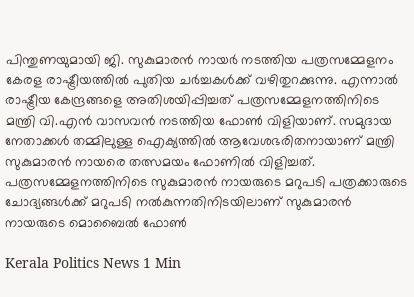പിന്തുണയുമായി ജി. സുകുമാരൻ നായർ നടത്തിയ പത്രസമ്മേളനം കേരള രാഷ്ട്രീയത്തിൽ പുതിയ ചർച്ചകൾക്ക് വഴിതുറക്കുന്നു. എന്നാൽ രാഷ്ട്രീയ കേന്ദ്രങ്ങളെ അതിശയിപ്പിച്ചത് പത്രസമ്മേളനത്തിനിടെ മന്ത്രി വി.എൻ വാസവൻ നടത്തിയ ഫോൺ വിളിയാണ്. സമുദായ നേതാക്കൾ തമ്മിലുള്ള ഐക്യത്തിൽ ആവേശഭരിതനായാണ് മന്ത്രി സുകുമാരൻ നായരെ തത്സമയം ഫോണിൽ വിളിച്ചത്. പത്രസമ്മേളനത്തിനിടെ സുകുമാരൻ നായരുടെ മറുപടി പത്രക്കാരുടെ ചോദ്യങ്ങൾക്ക് മറുപടി നൽകുന്നതിനിടയിലാണ് സുകുമാരൻ നായരുടെ മൊബൈൽ ഫോൺ

Kerala Politics News 1 Min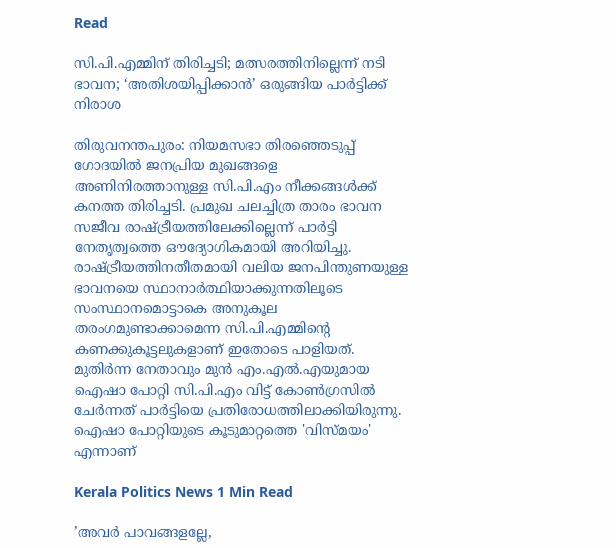Read

സി.പി.എമ്മിന് തിരിച്ചടി; മത്സരത്തിനില്ലെന്ന് നടി ഭാവന; ‘അതിശയിപ്പിക്കാൻ’ ഒരുങ്ങിയ പാർട്ടിക്ക് നിരാശ

തിരുവനന്തപുരം: നിയമസഭാ തിരഞ്ഞെടുപ്പ് ഗോദയിൽ ജനപ്രിയ മുഖങ്ങളെ അണിനിരത്താനുള്ള സി.പി.എം നീക്കങ്ങൾക്ക് കനത്ത തിരിച്ചടി. പ്രമുഖ ചലച്ചിത്ര താരം ഭാവന സജീവ രാഷ്ട്രീയത്തിലേക്കില്ലെന്ന് പാർട്ടി നേതൃത്വത്തെ ഔദ്യോഗികമായി അറിയിച്ചു. രാഷ്ട്രീയത്തിനതീതമായി വലിയ ജനപിന്തുണയുള്ള ഭാവനയെ സ്ഥാനാർത്ഥിയാക്കുന്നതിലൂടെ സംസ്ഥാനമൊട്ടാകെ അനുകൂല തരംഗമുണ്ടാക്കാമെന്ന സി.പി.എമ്മിന്റെ കണക്കുകൂട്ടലുകളാണ് ഇതോടെ പാളിയത്. മുതിർന്ന നേതാവും മുൻ എം.എൽ.എയുമായ ഐഷാ പോറ്റി സി.പി.എം വിട്ട് കോൺഗ്രസിൽ ചേർന്നത് പാർട്ടിയെ പ്രതിരോധത്തിലാക്കിയിരുന്നു. ഐഷാ പോറ്റിയുടെ കൂടുമാറ്റത്തെ 'വിസ്മയം' എന്നാണ്

Kerala Politics News 1 Min Read

’അവർ പാവങ്ങളല്ലേ,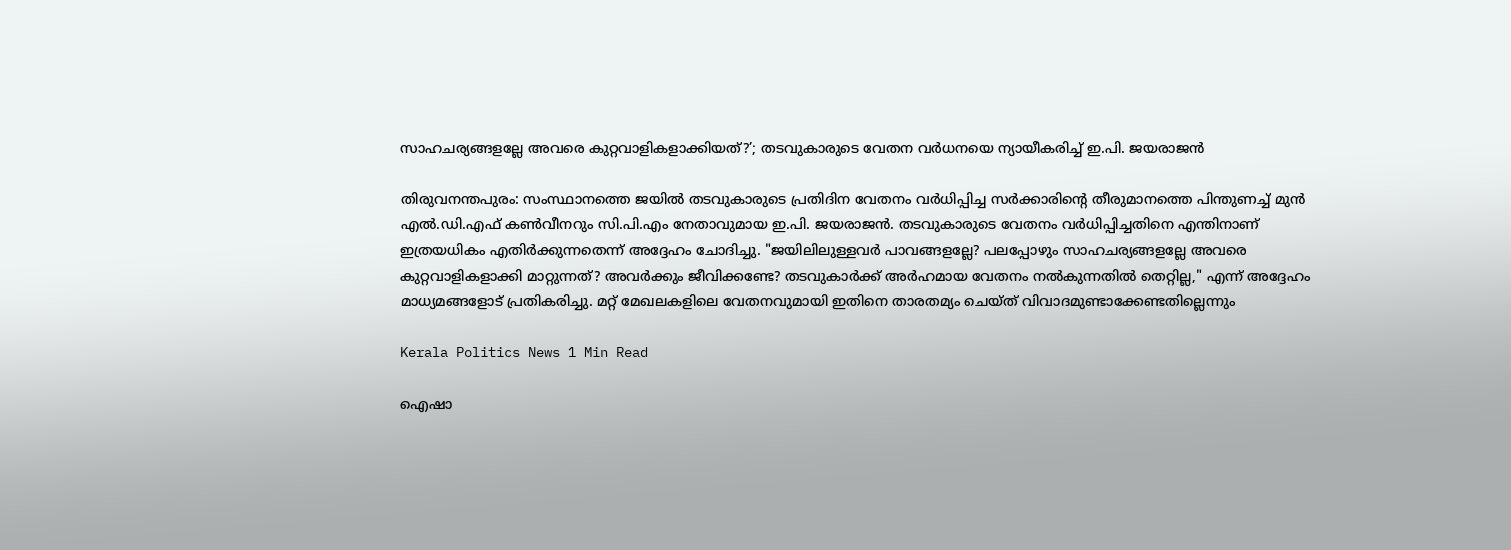സാഹചര്യങ്ങളല്ലേ അവരെ കുറ്റവാളികളാക്കിയത്?’; തടവുകാരുടെ വേതന വർധനയെ ന്യായീകരിച്ച് ഇ.പി. ജയരാജൻ

തിരുവനന്തപുരം: സംസ്ഥാനത്തെ ജയിൽ തടവുകാരുടെ പ്രതിദിന വേതനം വർധിപ്പിച്ച സർക്കാരിന്റെ തീരുമാനത്തെ പിന്തുണച്ച് മുൻ എൽ.ഡി.എഫ് കൺവീനറും സി.പി.എം നേതാവുമായ ഇ.പി. ജയരാജൻ. തടവുകാരുടെ വേതനം വർധിപ്പിച്ചതിനെ എന്തിനാണ് ഇത്രയധികം എതിർക്കുന്നതെന്ന് അദ്ദേഹം ചോദിച്ചു. "ജയിലിലുള്ളവർ പാവങ്ങളല്ലേ? പലപ്പോഴും സാഹചര്യങ്ങളല്ലേ അവരെ കുറ്റവാളികളാക്കി മാറ്റുന്നത്? അവർക്കും ജീവിക്കണ്ടേ? തടവുകാർക്ക് അർഹമായ വേതനം നൽകുന്നതിൽ തെറ്റില്ല," എന്ന് അദ്ദേഹം മാധ്യമങ്ങളോട് പ്രതികരിച്ചു. മറ്റ് മേഖലകളിലെ വേതനവുമായി ഇതിനെ താരതമ്യം ചെയ്ത് വിവാദമുണ്ടാക്കേണ്ടതില്ലെന്നും

Kerala Politics News 1 Min Read

ഐഷാ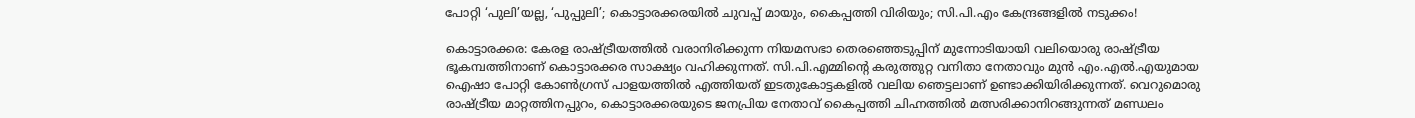പോറ്റി ‘പുലി’യല്ല, ‘പുപ്പുലി’; കൊട്ടാരക്കരയിൽ ചുവപ്പ് മായും, കൈപ്പത്തി വിരിയും; സി.പി.എം കേന്ദ്രങ്ങളിൽ നടുക്കം!

കൊട്ടാരക്കര: കേരള രാഷ്ട്രീയത്തിൽ വരാനിരിക്കുന്ന നിയമസഭാ തെരഞ്ഞെടുപ്പിന് മുന്നോടിയായി വലിയൊരു രാഷ്ട്രീയ ഭൂകമ്പത്തിനാണ് കൊട്ടാരക്കര സാക്ഷ്യം വഹിക്കുന്നത്. സി.പി.എമ്മിൻ്റെ കരുത്തുറ്റ വനിതാ നേതാവും മുൻ എം.എൽ.എയുമായ ഐഷാ പോറ്റി കോൺഗ്രസ് പാളയത്തിൽ എത്തിയത് ഇടതുകോട്ടകളിൽ വലിയ ഞെട്ടലാണ് ഉണ്ടാക്കിയിരിക്കുന്നത്. വെറുമൊരു രാഷ്ട്രീയ മാറ്റത്തിനപ്പുറം, കൊട്ടാരക്കരയുടെ ജനപ്രിയ നേതാവ് കൈപ്പത്തി ചിഹ്നത്തിൽ മത്സരിക്കാനിറങ്ങുന്നത് മണ്ഡലം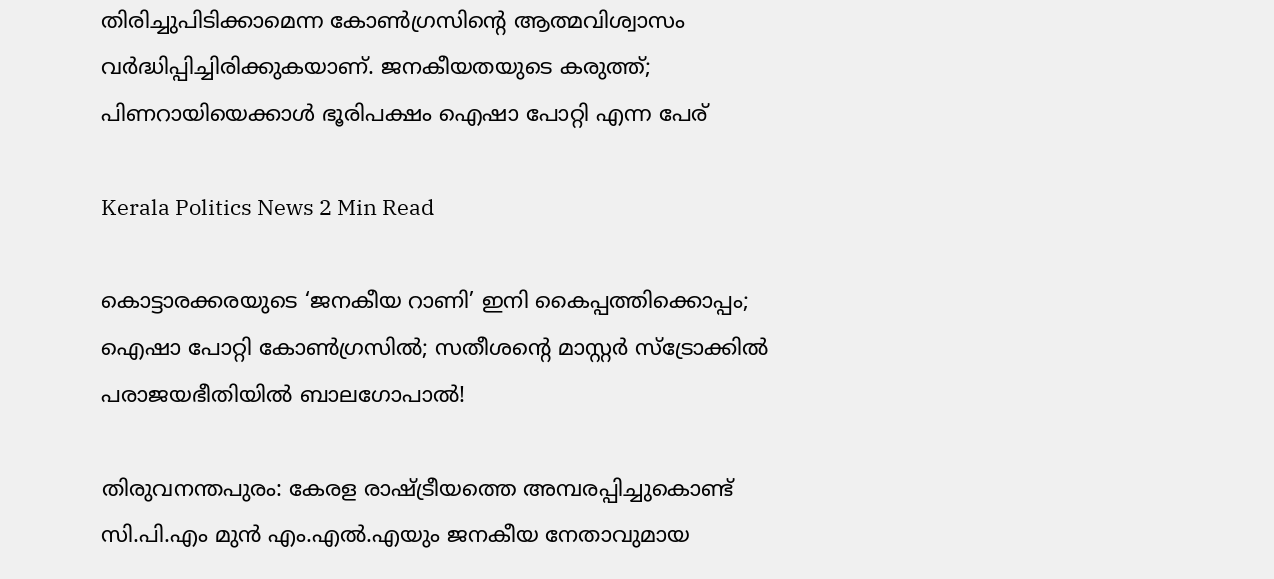തിരിച്ചുപിടിക്കാമെന്ന കോൺഗ്രസിൻ്റെ ആത്മവിശ്വാസം വർദ്ധിപ്പിച്ചിരിക്കുകയാണ്. ജനകീയതയുടെ കരുത്ത്; പിണറായിയെക്കാൾ ഭൂരിപക്ഷം ഐഷാ പോറ്റി എന്ന പേര്

Kerala Politics News 2 Min Read

കൊട്ടാരക്കരയുടെ ‘ജനകീയ റാണി’ ഇനി കൈപ്പത്തിക്കൊപ്പം; ഐഷാ പോറ്റി കോൺഗ്രസിൽ; സതീശൻ്റെ മാസ്റ്റർ സ്ട്രോക്കിൽ പരാജയഭീതിയിൽ ബാലഗോപാൽ!

തിരുവനന്തപുരം: കേരള രാഷ്ട്രീയത്തെ അമ്പരപ്പിച്ചുകൊണ്ട് സി.പി.എം മുൻ എം.എൽ.എയും ജനകീയ നേതാവുമായ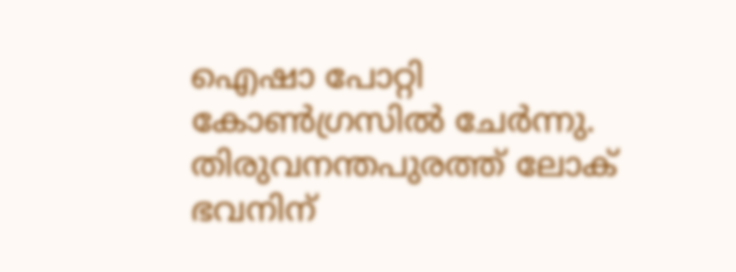ഐഷാ പോറ്റി കോൺഗ്രസിൽ ചേർന്നു. തിരുവനന്തപുരത്ത് ലോക് ഭവനിന്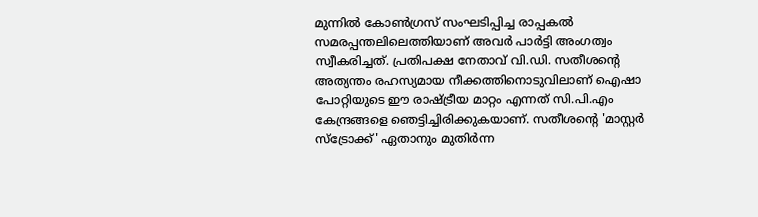മുന്നിൽ കോൺഗ്രസ് സംഘടിപ്പിച്ച രാപ്പകൽ സമരപ്പന്തലിലെത്തിയാണ് അവർ പാർട്ടി അംഗത്വം സ്വീകരിച്ചത്. പ്രതിപക്ഷ നേതാവ് വി.ഡി. സതീശൻ്റെ അത്യന്തം രഹസ്യമായ നീക്കത്തിനൊടുവിലാണ് ഐഷാ പോറ്റിയുടെ ഈ രാഷ്ട്രീയ മാറ്റം എന്നത് സി.പി.എം കേന്ദ്രങ്ങളെ ഞെട്ടിച്ചിരിക്കുകയാണ്. സതീശൻ്റെ 'മാസ്റ്റർ സ്ട്രോക്ക്' ഏതാനും മുതിർന്ന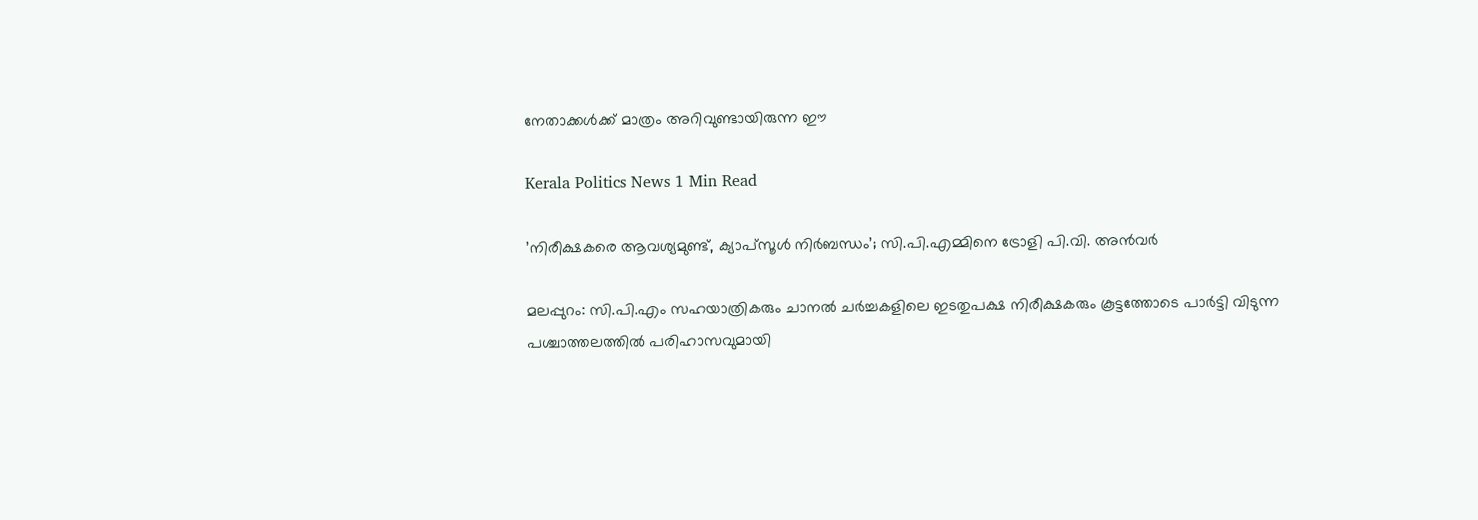നേതാക്കൾക്ക് മാത്രം അറിവുണ്ടായിരുന്ന ഈ

Kerala Politics News 1 Min Read

’നിരീക്ഷകരെ ആവശ്യമുണ്ട്, ക്യാപ്‌സൂൾ നിർബന്ധം’; സി.പി.എമ്മിനെ ട്രോളി പി.വി. അൻവർ

മലപ്പുറം: സി.പി.എം സഹയാത്രികരും ചാനൽ ചർച്ചകളിലെ ഇടതുപക്ഷ നിരീക്ഷകരും കൂട്ടത്തോടെ പാർട്ടി വിടുന്ന പശ്ചാത്തലത്തിൽ പരിഹാസവുമായി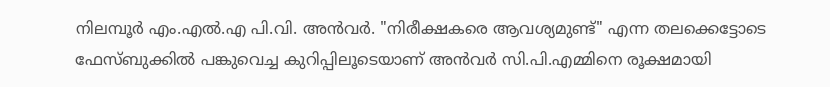നിലമ്പൂർ എം.എൽ.എ പി.വി. അൻവർ. "നിരീക്ഷകരെ ആവശ്യമുണ്ട്" എന്ന തലക്കെട്ടോടെ ഫേസ്ബുക്കിൽ പങ്കുവെച്ച കുറിപ്പിലൂടെയാണ് അൻവർ സി.പി.എമ്മിനെ രൂക്ഷമായി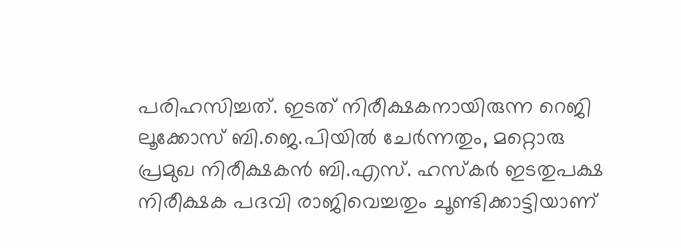പരിഹസിച്ചത്. ഇടത് നിരീക്ഷകനായിരുന്ന റെജി ലൂക്കോസ് ബി.ജെ.പിയിൽ ചേർന്നതും, മറ്റൊരു പ്രമുഖ നിരീക്ഷകൻ ബി.എസ്. ഹസ്‌കർ ഇടതുപക്ഷ നിരീക്ഷക പദവി രാജിവെച്ചതും ചൂണ്ടിക്കാട്ടിയാണ്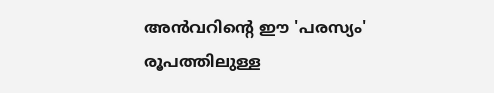അൻവറിന്റെ ഈ 'പരസ്യം' രൂപത്തിലുള്ള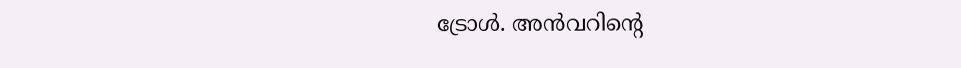ട്രോൾ. അൻവറിന്റെ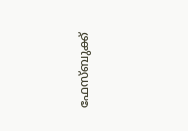ഫേസ്ബുക്ക്